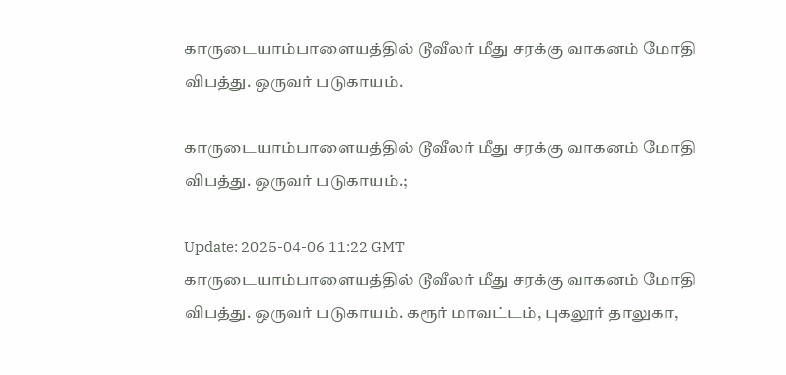காருடையாம்பாளையத்தில் டூவீலர் மீது சரக்கு வாகனம் மோதி விபத்து. ஒருவர் படுகாயம்.

காருடையாம்பாளையத்தில் டூவீலர் மீது சரக்கு வாகனம் மோதி விபத்து. ஒருவர் படுகாயம்.;

Update: 2025-04-06 11:22 GMT
காருடையாம்பாளையத்தில் டூவீலர் மீது சரக்கு வாகனம் மோதி விபத்து. ஒருவர் படுகாயம். கரூர் மாவட்டம், புகலூர் தாலுகா,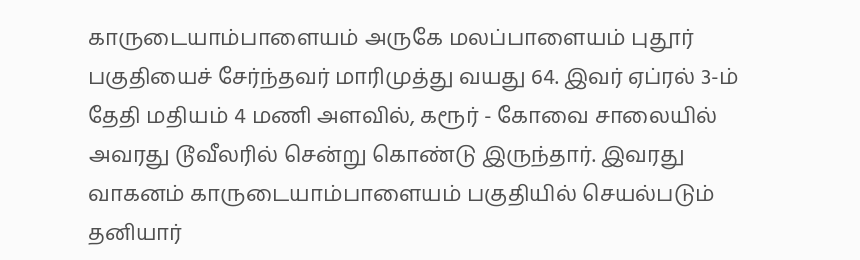காருடையாம்பாளையம் அருகே மலப்பாளையம் புதூர் பகுதியைச் சேர்ந்தவர் மாரிமுத்து வயது 64. இவர் ஏப்ரல் 3-ம் தேதி மதியம் 4 மணி அளவில், கரூர் - கோவை சாலையில் அவரது டூவீலரில் சென்று கொண்டு இருந்தார். இவரது வாகனம் காருடையாம்பாளையம் பகுதியில் செயல்படும் தனியார்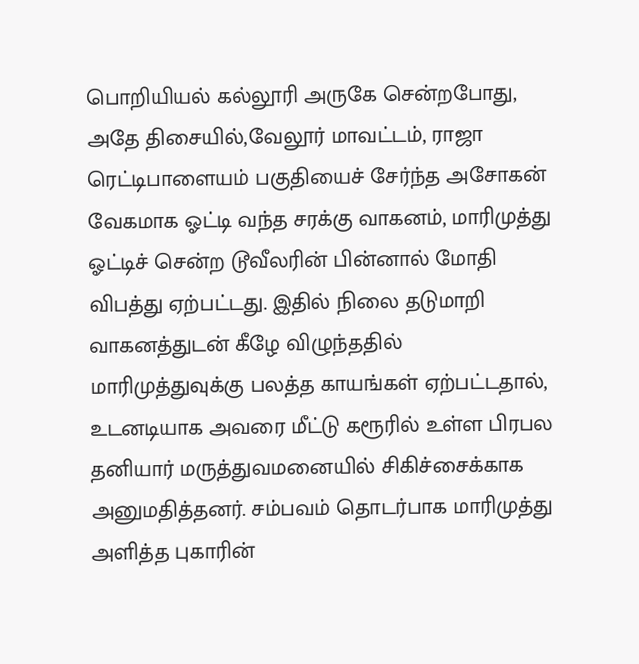பொறியியல் கல்லூரி அருகே சென்றபோது, அதே திசையில்,வேலூர் மாவட்டம், ராஜா ரெட்டிபாளையம் பகுதியைச் சேர்ந்த அசோகன் வேகமாக ஓட்டி வந்த சரக்கு வாகனம், மாரிமுத்து ஓட்டிச் சென்ற டூவீலரின் பின்னால் மோதி விபத்து ஏற்பட்டது. இதில் நிலை தடுமாறி வாகனத்துடன் கீழே விழுந்ததில் மாரிமுத்துவுக்கு பலத்த காயங்கள் ஏற்பட்டதால், உடனடியாக அவரை மீட்டு கரூரில் உள்ள பிரபல தனியார் மருத்துவமனையில் சிகிச்சைக்காக அனுமதித்தனர். சம்பவம் தொடர்பாக மாரிமுத்து அளித்த புகாரின்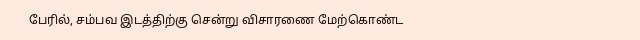பேரில், சம்பவ இடத்திற்கு சென்று விசாரணை மேற்கொண்ட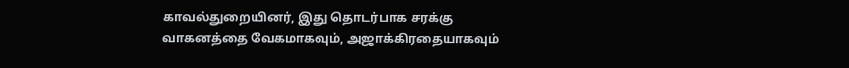காவல்துறையினர், இது தொடர்பாக சரக்கு வாகனத்தை வேகமாகவும், அஜாக்கிரதையாகவும்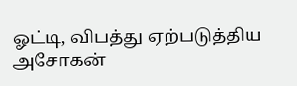ஓட்டி, விபத்து ஏற்படுத்திய அசோகன்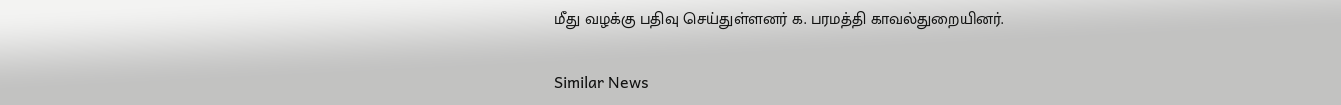மீது வழக்கு பதிவு செய்துள்ளனர் க. பரமத்தி காவல்துறையினர்.

Similar News